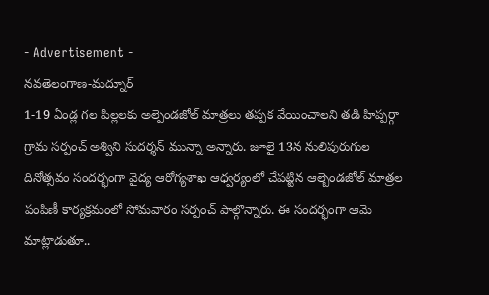- Advertisement -
నవతెలంగాణ-మద్నూర్
1-19 ఏండ్ల గల పిల్లలకు అల్పెండజోల్ మాత్రలు తప్పక వేయించాలని తడి హిప్పర్గా గ్రామ సర్పంచ్ అశ్విని సుదర్శన్ మున్నా అన్నారు. జూలై 13న నులిపురుగుల దినోత్సవం సందర్భంగా వైద్య ఆరోగ్యశాఖ ఆధ్వర్యంలో చేపట్టిన ఆల్బెండజోల్ మాత్రల పంపిణీ కార్యక్రమంలో సోమవారం సర్పంచ్ పాల్గొన్నారు. ఈ సందర్భంగా ఆమె మాట్లాడుతూ..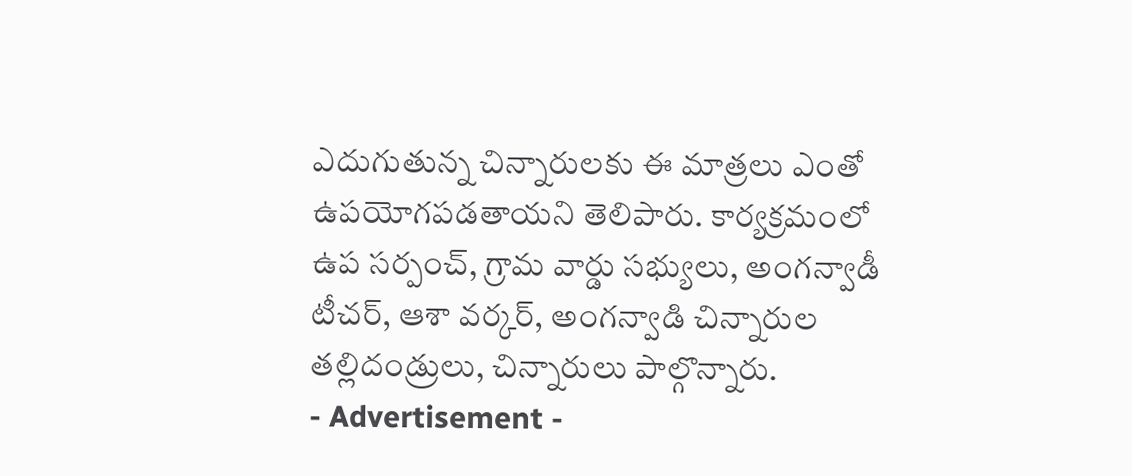ఎదుగుతున్న చిన్నారులకు ఈ మాత్రలు ఎంతో ఉపయోగపడతాయని తెలిపారు. కార్యక్రమంలో ఉప సర్పంచ్, గ్రామ వార్డు సభ్యులు, అంగన్వాడీ టీచర్, ఆశా వర్కర్, అంగన్వాడి చిన్నారుల తల్లిదండ్రులు, చిన్నారులు పాల్గొన్నారు.
- Advertisement -